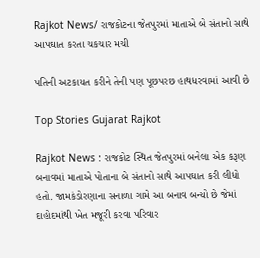Rajkot News/ રાજકોટના જેતપુરમાં માતાએ બે સંતાનો સાથે આપઘાત કરતા ચકચાર મચી

પતિની અટકાયત કરીને તેની પણ પૂછપરછ હાથધરવામાં આવી છે

Top Stories Gujarat Rajkot

Rajkot News : રાજકોટ સ્થિત જેતપુરમાં બનેલા એક કરૂણ બનાવમાં માતાએ પોતાના બે સંતાનો સાથે આપઘાત કરી લીધો હતો. જામકંડોરણાના સનાળા ગામે આ બનાવ બન્યો છે જેમાં દાહોદમાંથી ખેત મજૂરી કરવા પરિવાર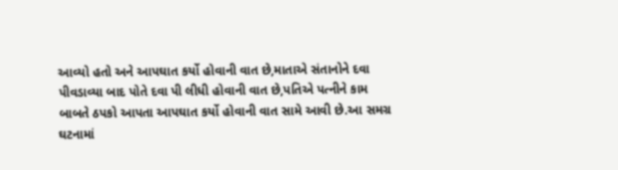આવ્યો હતો અને આપઘાત કર્યો હોવાની વાત છે,માતાએ સંતાનોને દવા પીવડાવ્યા બાદ પોતે દવા પી લીધી હોવાની વાત છે,પતિએ પત્નીને કામ બાબતે ઠપકો આપતા આપઘાત કર્યો હોવાની વાત સામે આવી છે.આ સમગ્ર ઘટનામાં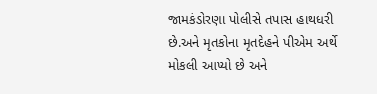જામકંડોરણા પોલીસે તપાસ હાથધરી છે.અને મૃતકોના મૃતદેહને પીએમ અર્થે મોકલી આપ્યો છે અને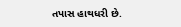તપાસ હાથધરી છે.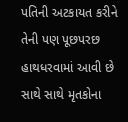પતિની અટકાયત કરીને તેની પણ પૂછપરછ હાથધરવામાં આવી છે સાથે સાથે મૃતકોના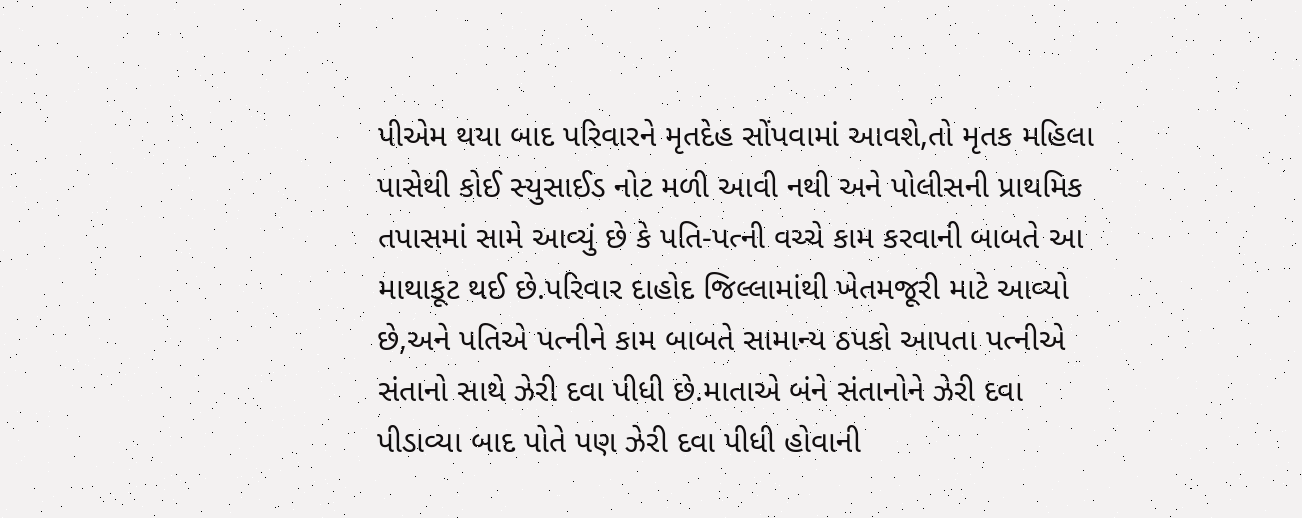પીએમ થયા બાદ પરિવારને મૃતદેહ સોંપવામાં આવશે,તો મૃતક મહિલા પાસેથી કોઈ સ્યુસાઈડ નોટ મળી આવી નથી અને પોલીસની પ્રાથમિક તપાસમાં સામે આવ્યું છે કે પતિ-પત્ની વચ્ચે કામ કરવાની બાબતે આ માથાકૂટ થઈ છે.પરિવાર દાહોદ જિલ્લામાંથી ખેતમજૂરી માટે આવ્યો છે,અને પતિએ પત્નીને કામ બાબતે સામાન્ય ઠપકો આપતા પત્નીએ સંતાનો સાથે ઝેરી દવા પીધી છે.માતાએ બંને સંતાનોને ઝેરી દવા પીડાવ્યા બાદ પોતે પણ ઝેરી દવા પીધી હોવાની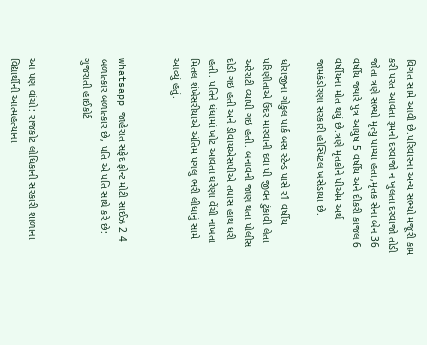વિગત સામે આવી છે.પરિવારના અન્ય સભ્યો મજૂરી કામ કરી પરત આવતા રૂમનો દરવાજો ન ખુલતા દરવાજો તોડી જોતા ત્રણે સભ્યો મૃત્યુ પામ્યા હતા,મૃતક સેના બેન 36 વર્ષીય જ્યારે પુત્ર આયુષ 5 વર્ષીય અને દીકરી કાજલ 6 વર્ષીયના મોત થયું છે.ત્રણે મૃતકોને પીએમ અર્થ જામકંડોરણા સરકારી હોસ્પિટલ ખસેડાયા છે.

ધોરાજીના ગોકુલ પાર્ક બસ સ્ટેન્ડ પાસે ર1 વર્ષીય પરિણીતાએ ઉંદર મારવાની દવા પી જીવન ટુંકાવી લેતા અરેરાટી વ્યાપી ગઇ હતી. બનાવની જાણ થતા પોલીસ દોડી ગઇ હતી અને ડીવાયએસપીએ તપાસ હાથ ધરી હતી. પતિને ધંધામાં ખોટ આવતા ઘરેણા વેંચી નાખતા મિતલ શંખેસરીયાએ અંતિમ પગલુ ભરી લીધાનું સામે આવ્યું હતું.


whatsapp જાહેરાત સફેદ ફોન્ટ મોટી સાઈઝ 2 4 બળાત્કાર બળાત્કાર છે, પતિ એ પતિ સાથે કરે છે: ગુજરાતી હાઈકોર્ટ


આ પણ વાંચો: રાજકોટ લોધિકાની સરકારી શાળાના વિદ્યાર્થીની આત્મહત્યાના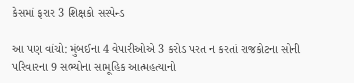કેસમાં ફરાર 3 શિક્ષકો સસ્પેન્ડ

આ પણ વાંચો: મુંબઈના 4 વેપારીઓએ 3 કરોડ પરત ન કરતાં રાજકોટના સોની પરિવારના 9 સભ્યોના સામૂહિક આત્મહત્યાનો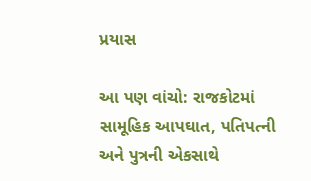પ્રયાસ

આ પણ વાંચો: રાજકોટમાં સામૂહિક આપઘાત, પતિપત્ની અને પુત્રની એકસાથે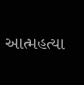આત્મહત્યા